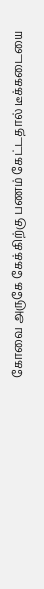கோவை அருகே கேக்கிற்கு பணம் கேட்டதால் டீக்கடையை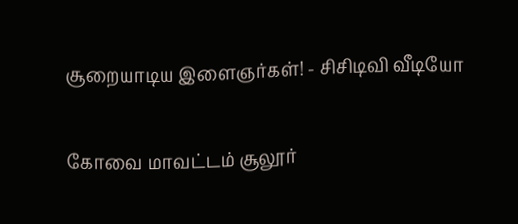சூறையாடிய இளைஞர்கள்! - சிசிடிவி வீடியோ

கோவை மாவட்டம் சூலூர்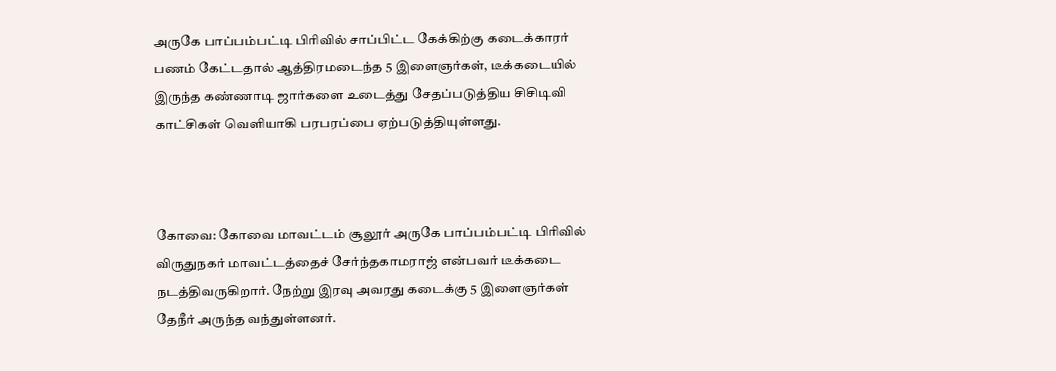அருகே பாப்பம்பட்டி பிரிவில் சாப்பிட்ட கேக்கிற்கு கடைக்காரர் பணம் கேட்டதால் ஆத்திரமடைந்த 5 இளைஞர்கள், டீக்கடையில் இருந்த கண்ணாடி ஜார்களை உடைத்து சேதப்படுத்திய சிசிடிவி காட்சிகள் வெளியாகி பரபரப்பை ஏற்படுத்தியுள்ளது.



கோவை: கோவை மாவட்டம் சூலூர் அருகே பாப்பம்பட்டி பிரிவில் விருதுநகர் மாவட்டத்தைச் சேர்ந்தகாமராஜ் என்பவர் டீக்கடை நடத்திவருகிறார். நேற்று இரவு அவரது கடைக்கு 5 இளைஞர்கள் தேநீர் அருந்த வந்துள்ளனர்.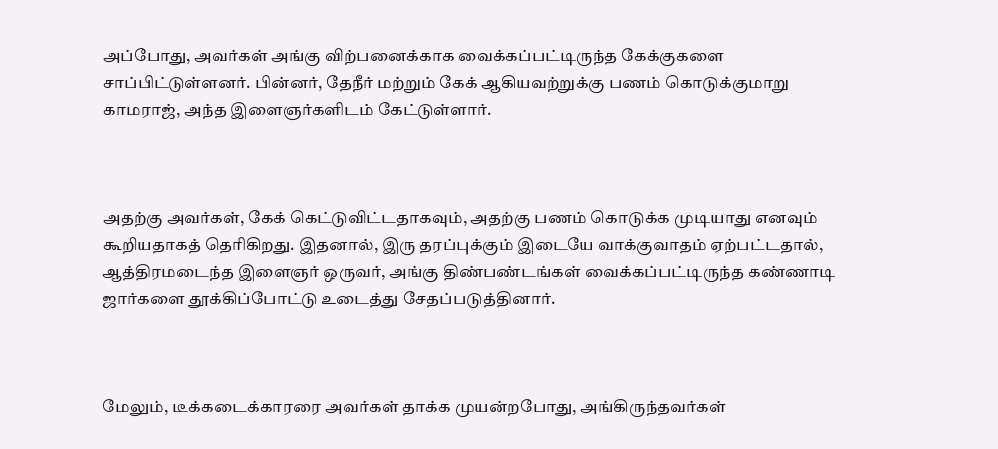அப்போது, அவர்கள் அங்கு விற்பனைக்காக வைக்கப்பட்டிருந்த கேக்குகளை சாப்பிட்டுள்ளனர். பின்னர், தேநீர் மற்றும் கேக் ஆகியவற்றுக்கு பணம் கொடுக்குமாறு காமராஜ், அந்த இளைஞர்களிடம் கேட்டுள்ளார்.



அதற்கு அவர்கள், கேக் கெட்டுவிட்டதாகவும், அதற்கு பணம் கொடுக்க முடியாது எனவும் கூறியதாகத் தெரிகிறது. இதனால், இரு தரப்புக்கும் இடையே வாக்குவாதம் ஏற்பட்டதால், ஆத்திரமடைந்த இளைஞர் ஒருவர், அங்கு திண்பண்டங்கள் வைக்கப்பட்டிருந்த கண்ணாடி ஜார்களை தூக்கிப்போட்டு உடைத்து சேதப்படுத்தினார்.



மேலும், டீக்கடைக்காரரை அவர்கள் தாக்க முயன்றபோது, அங்கிருந்தவர்கள்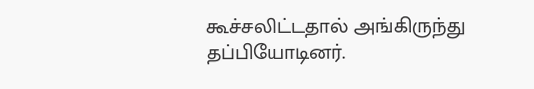கூச்சலிட்டதால் அங்கிருந்து தப்பியோடினர்.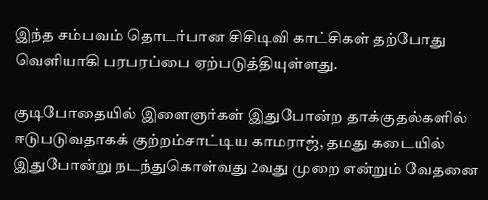இந்த சம்பவம் தொடர்பான சிசிடிவி காட்சிகள் தற்போது வெளியாகி பரபரப்பை ஏற்படுத்தியுள்ளது.

குடிபோதையில் இளைஞர்கள் இதுபோன்ற தாக்குதல்களில் ஈடுபடுவதாகக் குற்றம்சாட்டிய காமராஜ், தமது கடையில் இதுபோன்று நடந்துகொள்வது 2வது முறை என்றும் வேதனை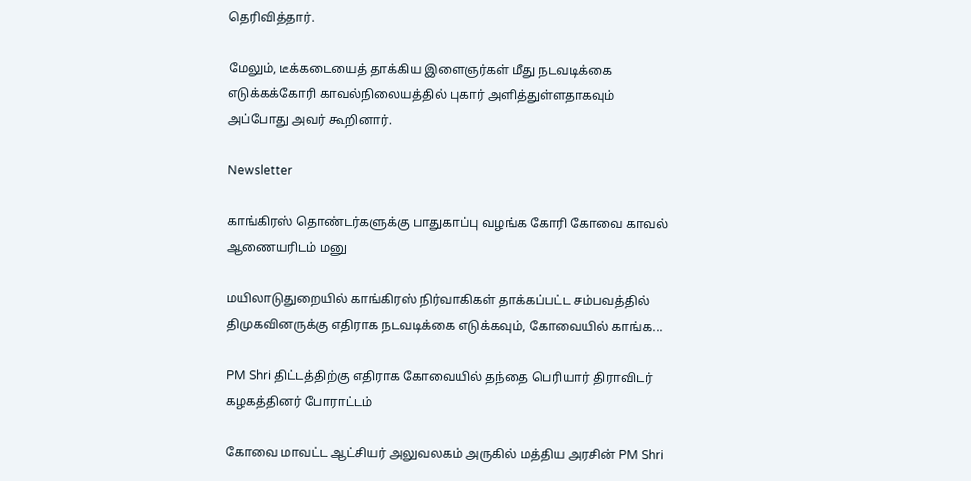தெரிவித்தார்.

மேலும், டீக்கடையைத் தாக்கிய இளைஞர்கள் மீது நடவடிக்கை எடுக்கக்கோரி காவல்நிலையத்தில் புகார் அளித்துள்ளதாகவும் அப்போது அவர் கூறினார்.

Newsletter

காங்கிரஸ் தொண்டர்களுக்கு பாதுகாப்பு வழங்க கோரி கோவை காவல் ஆணையரிடம் மனு

மயிலாடுதுறையில் காங்கிரஸ் நிர்வாகிகள் தாக்கப்பட்ட சம்பவத்தில் திமுகவினருக்கு எதிராக நடவடிக்கை எடுக்கவும், கோவையில் காங்க...

PM Shri திட்டத்திற்கு எதிராக கோவையில் தந்தை பெரியார் திராவிடர் கழகத்தினர் போராட்டம்

கோவை மாவட்ட ஆட்சியர் அலுவலகம் அருகில் மத்திய அரசின் PM Shri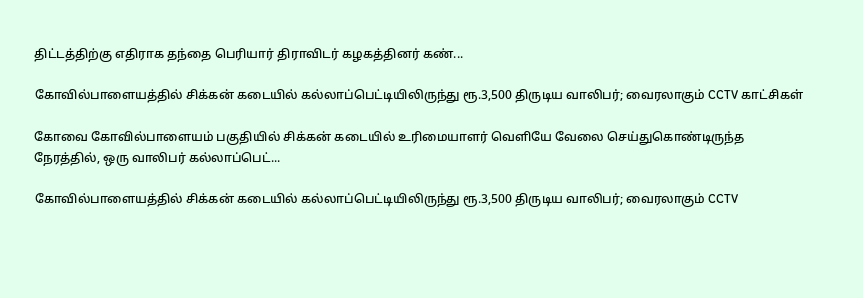திட்டத்திற்கு எதிராக தந்தை பெரியார் திராவிடர் கழகத்தினர் கண்...

கோவில்பாளையத்தில் சிக்கன் கடையில் கல்லாப்பெட்டியிலிருந்து ரூ.3,500 திருடிய வாலிபர்; வைரலாகும் CCTV காட்சிகள்

கோவை கோவில்பாளையம் பகுதியில் சிக்கன் கடையில் உரிமையாளர் வெளியே வேலை செய்துகொண்டிருந்த நேரத்தில், ஒரு வாலிபர் கல்லாப்பெட்...

கோவில்பாளையத்தில் சிக்கன் கடையில் கல்லாப்பெட்டியிலிருந்து ரூ.3,500 திருடிய வாலிபர்; வைரலாகும் CCTV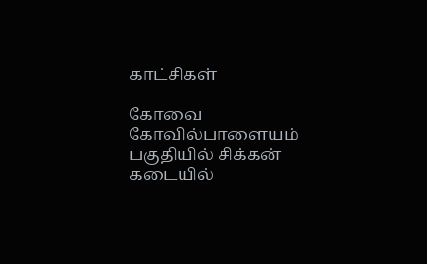காட்சிகள்

கோவை கோவில்பாளையம் பகுதியில் சிக்கன் கடையில்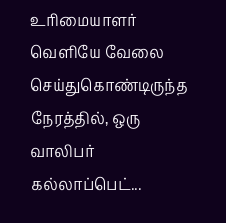உரிமையாளர் வெளியே வேலை செய்துகொண்டிருந்த நேரத்தில், ஒரு வாலிபர் கல்லாப்பெட்...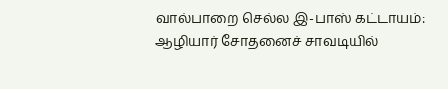வால்பாறை செல்ல இ-பாஸ் கட்டாயம்: ஆழியார் சோதனைச் சாவடியில்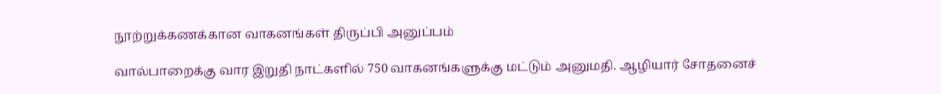நூற்றுக்கணக்கான வாகனங்கள் திருப்பி அனுப்பம்

வால்பாறைக்கு வார இறுதி நாட்களில் 750 வாகனங்களுக்கு மட்டும் அனுமதி. ஆழியார் சோதனைச்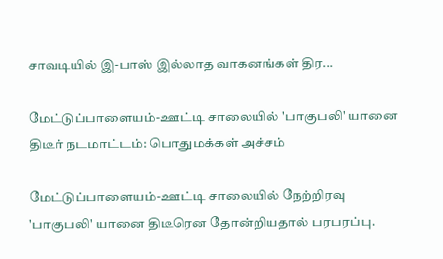சாவடியில் இ-பாஸ் இல்லாத வாகனங்கள் திர...

மேட்டுப்பாளையம்-ஊட்டி சாலையில் 'பாகுபலி' யானை திடீர் நடமாட்டம்: பொதுமக்கள் அச்சம்

மேட்டுப்பாளையம்-ஊட்டி சாலையில் நேற்றிரவு 'பாகுபலி' யானை திடீரென தோன்றியதால் பரபரப்பு.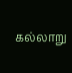கல்லாறு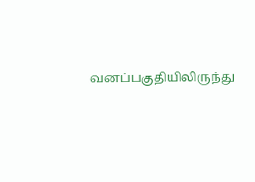வனப்பகுதியிலிருந்து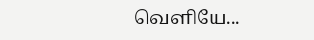வெளியே...